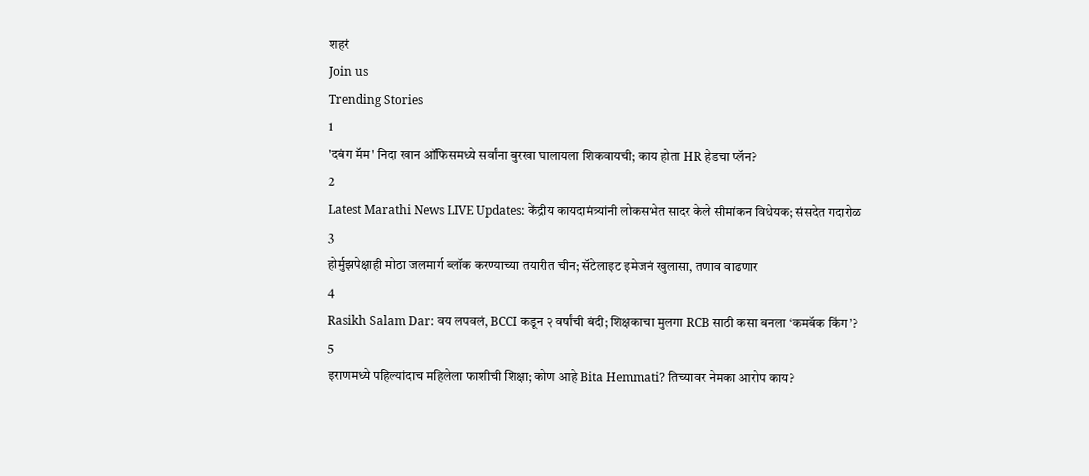शहरं
Join us
Trending Stories
1
'दबंग मॅम' निदा खान ऑफिसमध्ये सर्वांना बुरखा घालायला शिकवायची; काय होता HR हेडचा प्लॅन?
2
Latest Marathi News LIVE Updates: केंद्रीय कायदामंत्र्यांनी लोकसभेत सादर केले सीमांकन विधेयक; संसदेत गदारोळ
3
होर्मुझपेक्षाही मोठा जलमार्ग ब्लॉक करण्याच्या तयारीत चीन; सॅटेलाइट इमेजनं खुलासा, तणाव वाढणार
4
Rasikh Salam Dar: वय लपवलं, BCCI कडून २ वर्षांची बंदी; शिक्षकाचा मुलगा RCB साठी कसा बनला ‘कमबॅक किंग’?
5
इराणमध्ये पहिल्यांदाच महिलेला फाशीची शिक्षा; कोण आहे Bita Hemmati? तिच्यावर नेमका आरोप काय?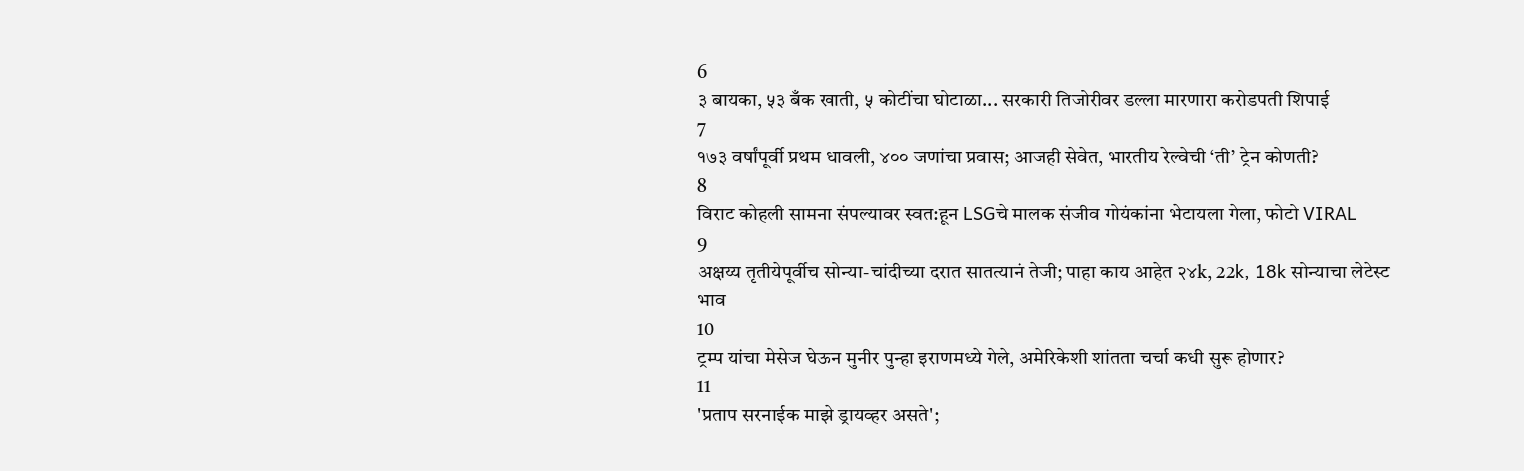6
३ बायका, ५३ बँक खाती, ५ कोटींचा घोटाळा... सरकारी तिजोरीवर डल्ला मारणारा करोडपती शिपाई
7
१७३ वर्षांपूर्वी प्रथम धावली, ४०० जणांचा प्रवास; आजही सेवेत, भारतीय रेल्वेची ‘ती’ ट्रेन कोणती?
8
विराट कोहली सामना संपल्यावर स्वत:हून LSGचे मालक संजीव गोयंकांना भेटायला गेला, फोटो VIRAL
9
अक्षय्य तृतीयेपूर्वीच सोन्या-चांदीच्या दरात सातत्यानं तेजी; पाहा काय आहेत २४k, 22k, 18k सोन्याचा लेटेस्ट भाव
10
ट्रम्प यांचा मेसेज घेऊन मुनीर पुन्हा इराणमध्ये गेले, अमेरिकेशी शांतता चर्चा कधी सुरू होणार?
11
'प्रताप सरनाईक माझे ड्रायव्हर असते';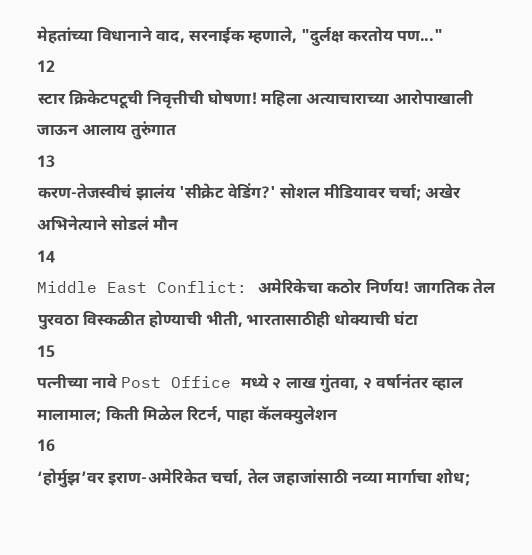मेहतांच्या विधानाने वाद, सरनाईक म्हणाले, "दुर्लक्ष करतोय पण..."
12
स्टार क्रिकेटपटूची निवृत्तीची घोषणा! महिला अत्याचाराच्या आरोपाखाली जाऊन आलाय तुरुंगात
13
करण-तेजस्वीचं झालंय 'सीक्रेट वेडिंग?' सोशल मीडियावर चर्चा; अखेर अभिनेत्याने सोडलं मौन
14
Middle East Conflict: अमेरिकेचा कठोर निर्णय! जागतिक तेल पुरवठा विस्कळीत होण्याची भीती, भारतासाठीही धोक्याची घंटा
15
पत्नीच्या नावे Post Office मध्ये २ लाख गुंतवा, २ वर्षानंतर व्हाल मालामाल; किती मिळेल रिटर्न, पाहा कॅलक्युलेशन
16
‘होर्मुझ’वर इराण-अमेरिकेत चर्चा, तेल जहाजांसाठी नव्या मार्गाचा शोध;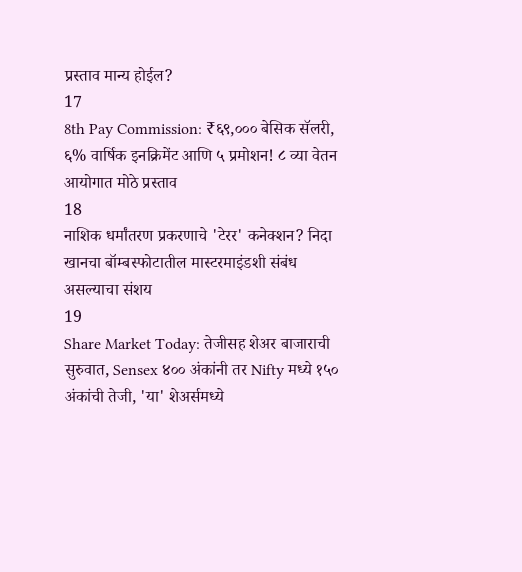प्रस्ताव मान्य होईल?
17
8th Pay Commission: ₹६९,००० बेसिक सॅलरी, ६% वार्षिक इनक्रिमेंट आणि ५ प्रमोशन! ८ व्या वेतन आयोगात मोठे प्रस्ताव
18
नाशिक धर्मांतरण प्रकरणाचे 'टेरर' कनेक्शन? निदा खानचा बॉम्बस्फोटातील मास्टरमाइंडशी संबंध असल्याचा संशय
19
Share Market Today: तेजीसह शेअर बाजाराची सुरुवात, Sensex ४०० अंकांनी तर Nifty मध्ये १५० अंकांची तेजी, 'या' शेअर्समध्ये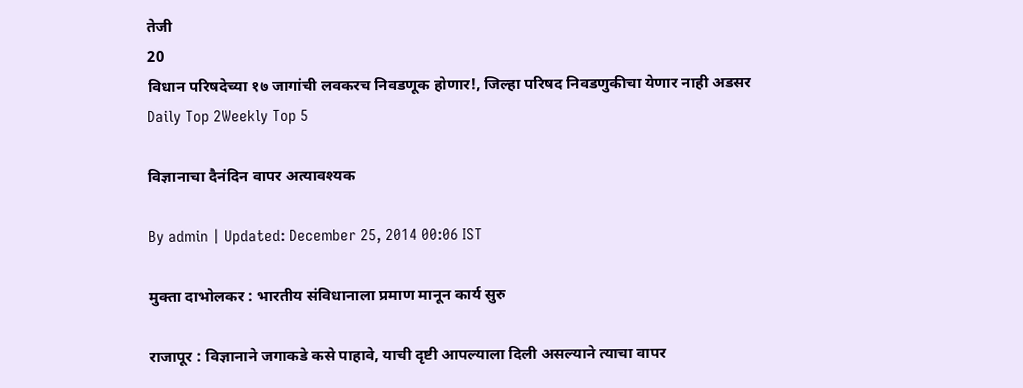तेजी
20
विधान परिषदेच्या १७ जागांची लवकरच निवडणूक होणार!, जिल्हा परिषद निवडणुकीचा येणार नाही अडसर
Daily Top 2Weekly Top 5

विज्ञानाचा दैनंदिन वापर अत्यावश्यक

By admin | Updated: December 25, 2014 00:06 IST

मुक्ता दाभोलकर : भारतीय संविधानाला प्रमाण मानून कार्य सुरु

राजापूर : विज्ञानाने जगाकडे कसे पाहावे, याची दृष्टी आपल्याला दिली असल्याने त्याचा वापर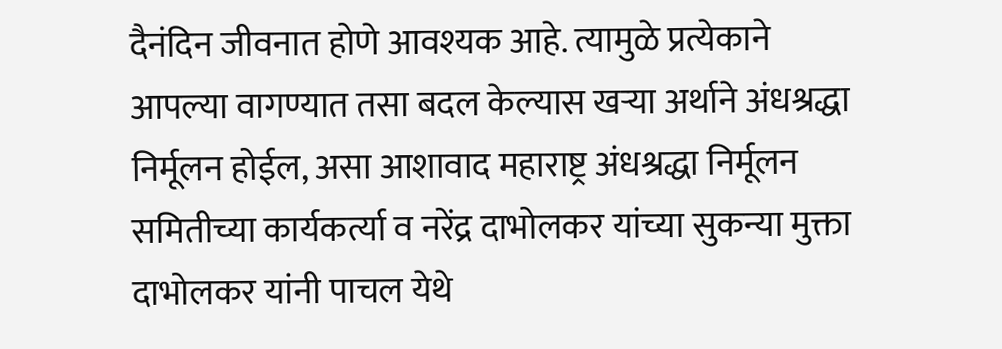दैनंदिन जीवनात होणे आवश्यक आहे. त्यामुळे प्रत्येकाने आपल्या वागण्यात तसा बदल केल्यास खऱ्या अर्थाने अंधश्रद्धा निर्मूलन होईल, असा आशावाद महाराष्ट्र अंधश्रद्धा निर्मूलन समितीच्या कार्यकर्त्या व नरेंद्र दाभोलकर यांच्या सुकन्या मुक्ता दाभोलकर यांनी पाचल येथे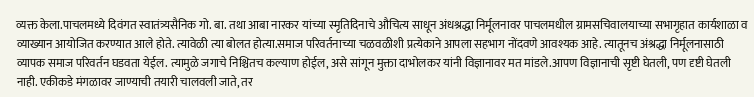व्यक्त केला.पाचलमध्ये दिवंगत स्वातंत्र्यसैनिक गो. बा. तथा आबा नारकर यांच्या स्मृतिदिनाचे औचित्य साधून अंधश्रद्धा निर्मूलनावर पाचलमधील ग्रामसचिवालयाच्या सभागृहात कार्यशाळा व व्याख्यान आयोजित करण्यात आले होते. त्यावेळी त्या बोलत होत्या.समाज परिवर्तनाच्या चळवळीशी प्रत्येकाने आपला सहभाग नोंदवणे आवश्यक आहे. त्यातूनच अंश्रद्धा निर्मूलनासाठी व्यापक समाज परिवर्तन घडवता येईल. त्यामुळे जगाचे निश्चितच कल्याण होईल, असे सांगून मुक्ता दाभोलकर यांनी विज्ञानावर मत मांडले.आपण विज्ञानाची सृष्टी घेतली, पण दृष्टी घेतली नाही. एकीकडे मंगळावर जाण्याची तयारी चालवली जाते, तर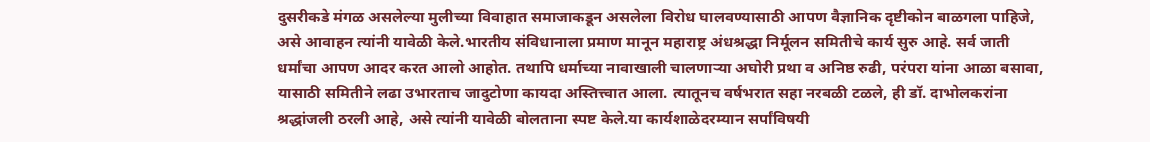दुसरीकडे मंगळ असलेल्या मुलीच्या विवाहात समाजाकडून असलेला विरोध घालवण्यासाठी आपण वैज्ञानिक दृष्टीकोन बाळगला पाहिजे, असे आवाहन त्यांनी यावेळी केले.भारतीय संविधानाला प्रमाण मानून महाराष्ट्र अंधश्रद्धा निर्मूलन समितीचे कार्य सुरु आहे. सर्व जाती धर्मांचा आपण आदर करत आलो आहोत. तथापि धर्माच्या नावाखाली चालणाऱ्या अघोरी प्रथा व अनिष्ठ रुढी, परंपरा यांना आळा बसावा, यासाठी समितीने लढा उभारताच जादुटोणा कायदा अस्तित्त्वात आला. त्यातूनच वर्षभरात सहा नरबळी टळले, ही डॉ. दाभोलकरांना श्रद्धांजली ठरली आहे, असे त्यांनी यावेळी बोलताना स्पष्ट केले.या कार्यशाळेदरम्यान सर्पांविषयी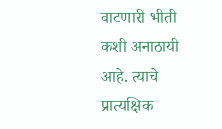वाटणारी भीती कशी अनाठायी आहे. त्याचे प्रात्यक्षिक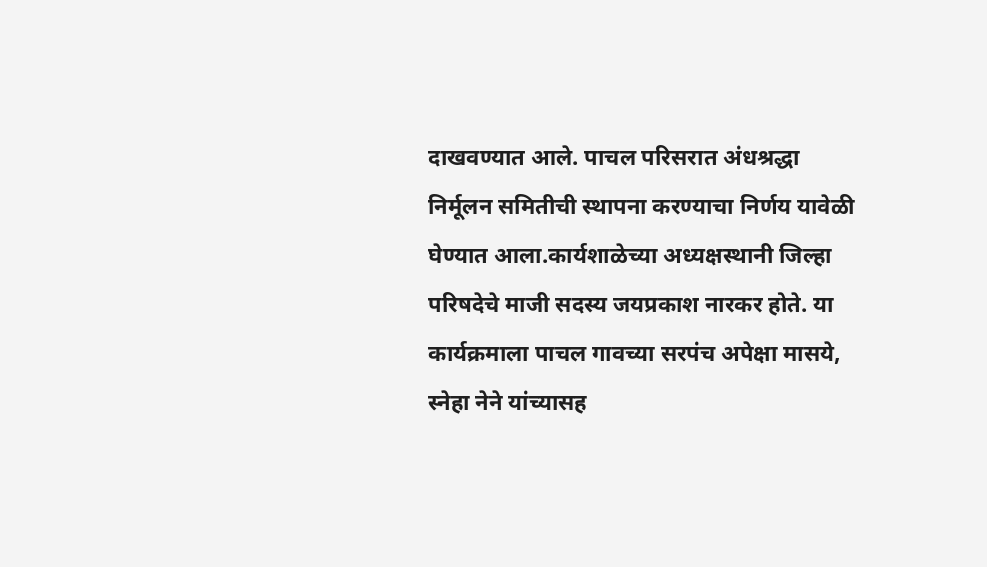दाखवण्यात आले. पाचल परिसरात अंधश्रद्धा निर्मूलन समितीची स्थापना करण्याचा निर्णय यावेळी घेण्यात आला.कार्यशाळेच्या अध्यक्षस्थानी जिल्हा परिषदेचे माजी सदस्य जयप्रकाश नारकर होते. या कार्यक्रमाला पाचल गावच्या सरपंच अपेक्षा मासये, स्नेहा नेने यांच्यासह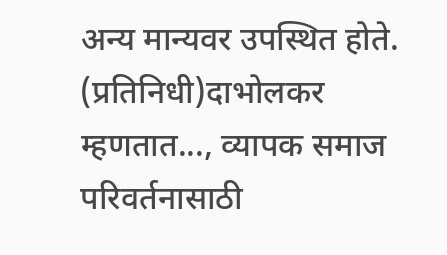अन्य मान्यवर उपस्थित होते. (प्रतिनिधी)दाभोलकर म्हणतात..., व्यापक समाज परिवर्तनासाठी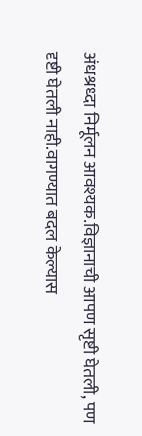अंधश्रध्दा निर्मूलन आवश्यक.विज्ञानाची आपण सृष्टी घेतली, पण दृष्टी घेतली नाही.वागण्यात बदल केल्यास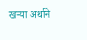खऱ्या अर्थाने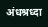अंधश्रध्दा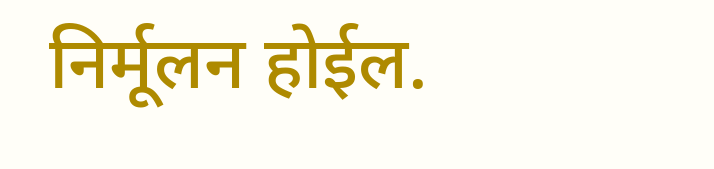निर्मूलन होईल.